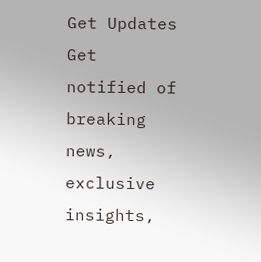Get Updates
Get notified of breaking news, exclusive insights,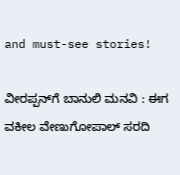and must-see stories!

ವೀರಪ್ಪನ್‌ಗೆ ಬಾನುಲಿ ಮನವಿ : ಈಗ ವಕೀಲ ವೇಣುಗೋಪಾಲ್‌ ಸರದಿ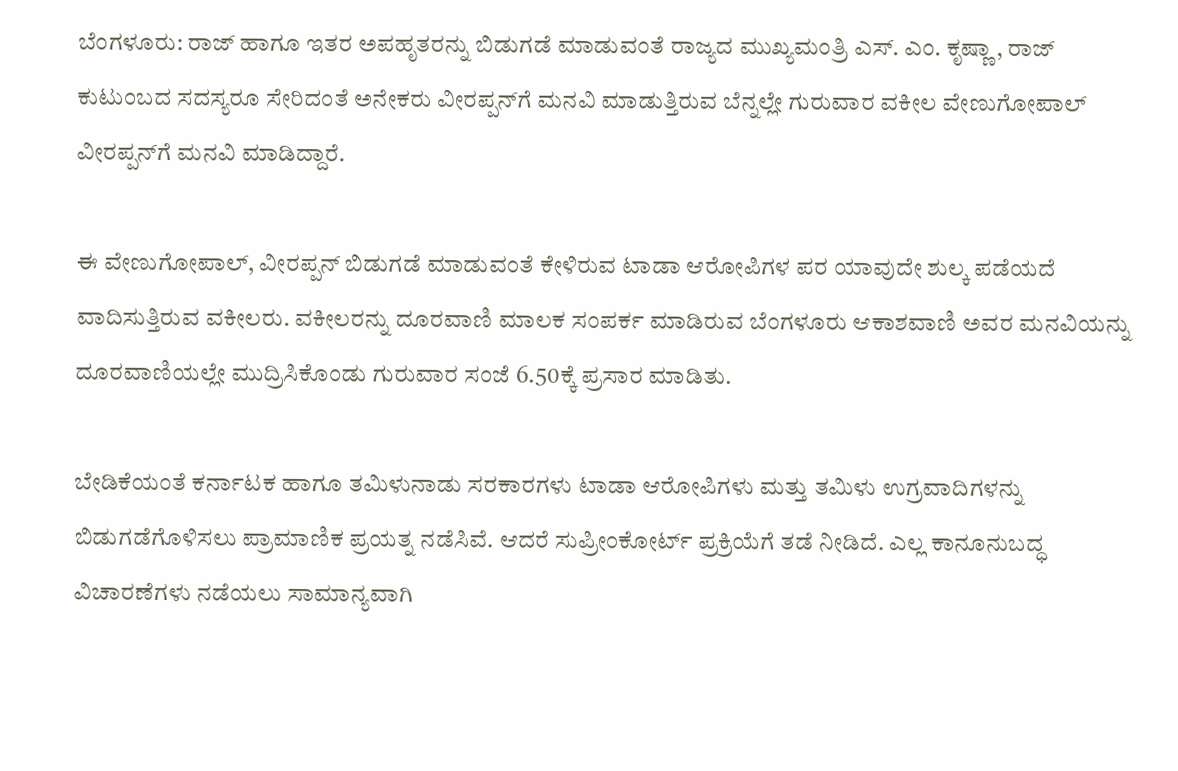ಬೆಂಗಳೂರು: ರಾಜ್‌ ಹಾಗೂ ಇತರ ಅಪಹೃತರನ್ನು ಬಿಡುಗಡೆ ಮಾಡುವಂತೆ ರಾಜ್ಯದ ಮುಖ್ಯಮಂತ್ರಿ ಎಸ್‌. ಎಂ. ಕೃಷ್ಣಾ , ರಾಜ್‌ ಕುಟುಂಬದ ಸದಸ್ಯರೂ ಸೇರಿದಂತೆ ಅನೇಕರು ವೀರಪ್ಪನ್‌ಗೆ ಮನವಿ ಮಾಡುತ್ತಿರುವ ಬೆನ್ನಲ್ಲೇ ಗುರುವಾರ ವಕೀಲ ವೇಣುಗೋಪಾಲ್‌ ವೀರಪ್ಪನ್‌ಗೆ ಮನವಿ ಮಾಡಿದ್ದಾರೆ.

ಈ ವೇಣುಗೋಪಾಲ್‌, ವೀರಪ್ಪನ್‌ ಬಿಡುಗಡೆ ಮಾಡುವಂತೆ ಕೇಳಿರುವ ಟಾಡಾ ಆರೋಪಿಗಳ ಪರ ಯಾವುದೇ ಶುಲ್ಕ ಪಡೆಯದೆ ವಾದಿಸುತ್ತಿರುವ ವಕೀಲರು. ವಕೀಲರನ್ನು ದೂರವಾಣಿ ಮಾಲಕ ಸಂಪರ್ಕ ಮಾಡಿರುವ ಬೆಂಗಳೂರು ಆಕಾಶವಾಣಿ ಅವರ ಮನವಿಯನ್ನು ದೂರವಾಣಿಯಲ್ಲೇ ಮುದ್ರಿಸಿಕೊಂಡು ಗುರುವಾರ ಸಂಜೆ 6.50ಕ್ಕೆ ಪ್ರಸಾರ ಮಾಡಿತು.

ಬೇಡಿಕೆಯಂತೆ ಕರ್ನಾಟಕ ಹಾಗೂ ತಮಿಳುನಾಡು ಸರಕಾರಗಳು ಟಾಡಾ ಆರೋಪಿಗಳು ಮತ್ತು ತಮಿಳು ಉಗ್ರವಾದಿಗಳನ್ನು ಬಿಡುಗಡೆಗೊಳಿಸಲು ಪ್ರಾಮಾಣಿಕ ಪ್ರಯತ್ನ ನಡೆಸಿವೆ. ಆದರೆ ಸುಪ್ರೀಂಕೋರ್ಟ್‌ ಪ್ರಕ್ರಿಯೆಗೆ ತಡೆ ನೀಡಿದೆ. ಎಲ್ಲ ಕಾನೂನುಬದ್ಧ ವಿಚಾರಣೆಗಳು ನಡೆಯಲು ಸಾಮಾನ್ಯವಾಗಿ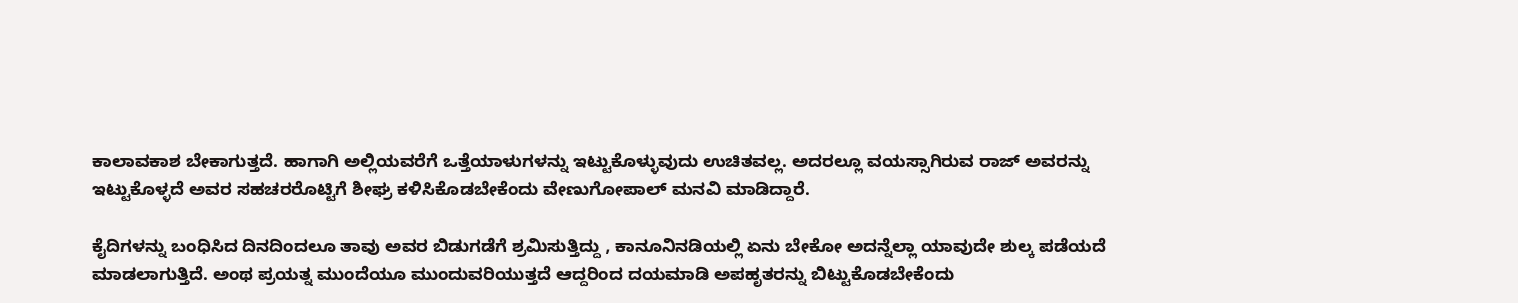ಕಾಲಾವಕಾಶ ಬೇಕಾಗುತ್ತದೆ. ಹಾಗಾಗಿ ಅಲ್ಲಿಯವರೆಗೆ ಒತ್ತೆಯಾಳುಗಳನ್ನು ಇಟ್ಟುಕೊಳ್ಳುವುದು ಉಚಿತವಲ್ಲ. ಅದರಲ್ಲೂ ವಯಸ್ಸಾಗಿರುವ ರಾಜ್‌ ಅವರನ್ನು ಇಟ್ಟುಕೊಳ್ಳದೆ ಅವರ ಸಹಚರರೊಟ್ಟಿಗೆ ಶೀಘ್ರ ಕಳಿಸಿಕೊಡಬೇಕೆಂದು ವೇಣುಗೋಪಾಲ್‌ ಮನವಿ ಮಾಡಿದ್ದಾರೆ.

ಕೈದಿಗಳನ್ನು ಬಂಧಿಸಿದ ದಿನದಿಂದಲೂ ತಾವು ಅವರ ಬಿಡುಗಡೆಗೆ ಶ್ರಮಿಸುತ್ತಿದ್ದು , ಕಾನೂನಿನಡಿಯಲ್ಲಿ ಏನು ಬೇಕೋ ಅದನ್ನೆಲ್ಲಾ ಯಾವುದೇ ಶುಲ್ಕ ಪಡೆಯದೆ ಮಾಡಲಾಗುತ್ತಿದೆ. ಅಂಥ ಪ್ರಯತ್ನ ಮುಂದೆಯೂ ಮುಂದುವರಿಯುತ್ತದೆ ಆದ್ದರಿಂದ ದಯಮಾಡಿ ಅಪಹೃತರನ್ನು ಬಿಟ್ಟುಕೊಡಬೇಕೆಂದು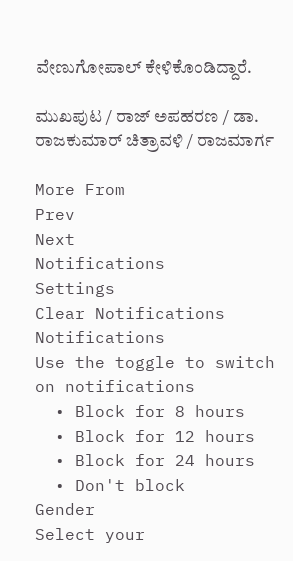ವೇಣುಗೋಪಾಲ್‌ ಕೇಳಿಕೊಂಡಿದ್ದಾರೆ.

ಮುಖಪುಟ / ರಾಜ್‌ ಅಪಹರಣ / ಡಾ. ರಾಜಕುಮಾರ್‌ ಚಿತ್ರಾವಳಿ / ರಾಜಮಾರ್ಗ

More From
Prev
Next
Notifications
Settings
Clear Notifications
Notifications
Use the toggle to switch on notifications
  • Block for 8 hours
  • Block for 12 hours
  • Block for 24 hours
  • Don't block
Gender
Select your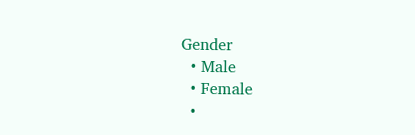Gender
  • Male
  • Female
  •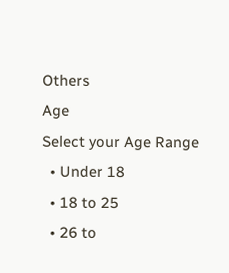Others
Age
Select your Age Range
  • Under 18
  • 18 to 25
  • 26 to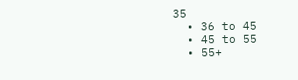35
  • 36 to 45
  • 45 to 55
  • 55+